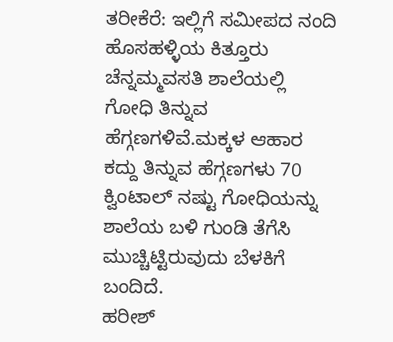ತರೀಕೆರೆ: ಇಲ್ಲಿಗೆ ಸಮೀಪದ ನಂದಿ ಹೊಸಹಳ್ಳಿಯ ಕಿತ್ತೂರು ಚೆನ್ನಮ್ಮವಸತಿ ಶಾಲೆಯಲ್ಲಿ ಗೋಧಿ ತಿನ್ನುವ ಹೆಗ್ಗಣಗಳಿವೆ.ಮಕ್ಕಳ ಆಹಾರ ಕದ್ದು ತಿನ್ನುವ ಹೆಗ್ಗಣಗಳು 70 ಕ್ವಿಂಟಾಲ್ ನಷ್ಟು ಗೋಧಿಯನ್ನು ಶಾಲೆಯ ಬಳಿ ಗುಂಡಿ ತೆಗೆಸಿ ಮುಚ್ಚಿಟ್ಟಿರುವುದು ಬೆಳಕಿಗೆ ಬಂದಿದೆ.
ಹರೀಶ್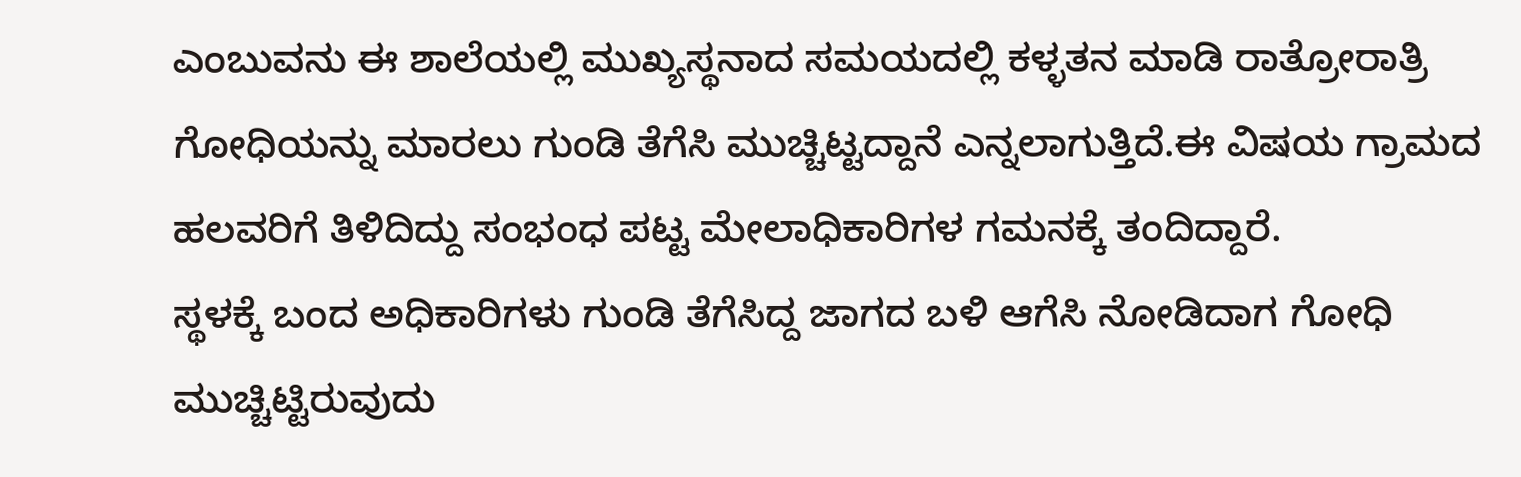ಎಂಬುವನು ಈ ಶಾಲೆಯಲ್ಲಿ ಮುಖ್ಯಸ್ಥನಾದ ಸಮಯದಲ್ಲಿ ಕಳ್ಳತನ ಮಾಡಿ ರಾತ್ರೋರಾತ್ರಿ ಗೋಧಿಯನ್ನು ಮಾರಲು ಗುಂಡಿ ತೆಗೆಸಿ ಮುಚ್ಚಿಟ್ಟದ್ದಾನೆ ಎನ್ನಲಾಗುತ್ತಿದೆ.ಈ ವಿಷಯ ಗ್ರಾಮದ ಹಲವರಿಗೆ ತಿಳಿದಿದ್ದು ಸಂಭಂಧ ಪಟ್ಟ ಮೇಲಾಧಿಕಾರಿಗಳ ಗಮನಕ್ಕೆ ತಂದಿದ್ದಾರೆ.
ಸ್ಥಳಕ್ಕೆ ಬಂದ ಅಧಿಕಾರಿಗಳು ಗುಂಡಿ ತೆಗೆಸಿದ್ದ ಜಾಗದ ಬಳಿ ಆಗೆಸಿ ನೋಡಿದಾಗ ಗೋಧಿ ಮುಚ್ಚಿಟ್ಟಿರುವುದು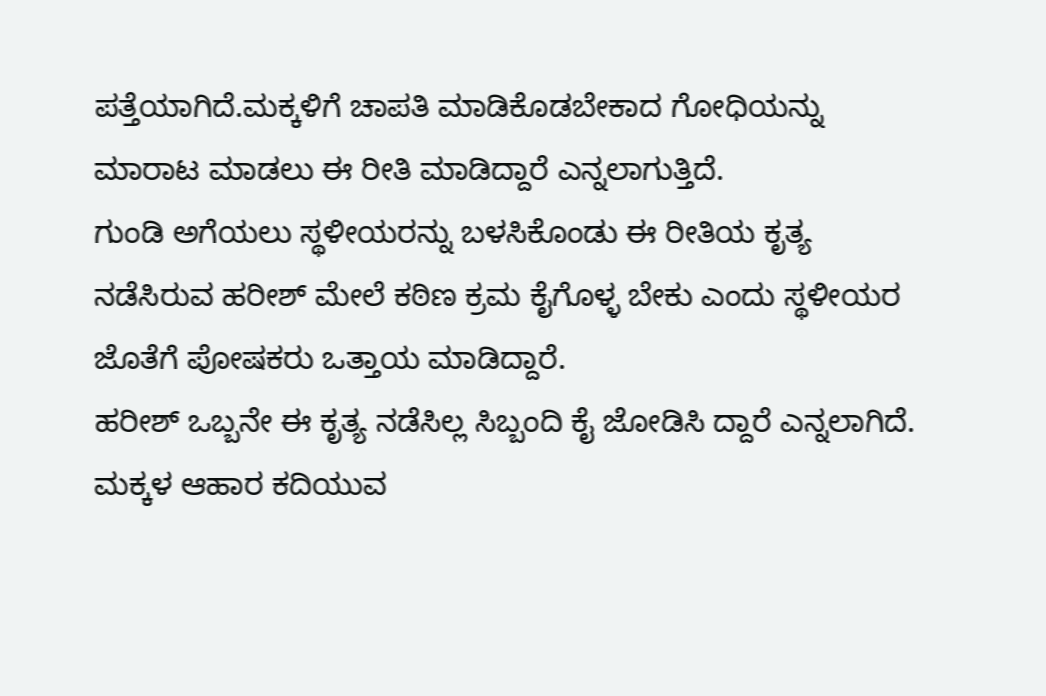ಪತ್ತೆಯಾಗಿದೆ.ಮಕ್ಕಳಿಗೆ ಚಾಪತಿ ಮಾಡಿಕೊಡಬೇಕಾದ ಗೋಧಿಯನ್ನು ಮಾರಾಟ ಮಾಡಲು ಈ ರೀತಿ ಮಾಡಿದ್ದಾರೆ ಎನ್ನಲಾಗುತ್ತಿದೆ.
ಗುಂಡಿ ಅಗೆಯಲು ಸ್ಥಳೀಯರನ್ನು ಬಳಸಿಕೊಂಡು ಈ ರೀತಿಯ ಕೃತ್ಯ ನಡೆಸಿರುವ ಹರೀಶ್ ಮೇಲೆ ಕಠಿಣ ಕ್ರಮ ಕೈಗೊಳ್ಳ ಬೇಕು ಎಂದು ಸ್ಥಳೀಯರ ಜೊತೆಗೆ ಪೋಷಕರು ಒತ್ತಾಯ ಮಾಡಿದ್ದಾರೆ.
ಹರೀಶ್ ಒಬ್ಬನೇ ಈ ಕೃತ್ಯ ನಡೆಸಿಲ್ಲ ಸಿಬ್ಬಂದಿ ಕೈ ಜೋಡಿಸಿ ದ್ದಾರೆ ಎನ್ನಲಾಗಿದೆ. ಮಕ್ಕಳ ಆಹಾರ ಕದಿಯುವ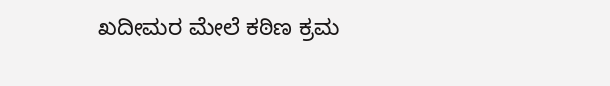ಖದೀಮರ ಮೇಲೆ ಕಠಿಣ ಕ್ರಮ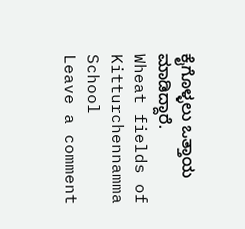ಕೈಗೊಳ್ಳಲು ಒತ್ತಾಯ ಮಾಡಿದ್ದಾರೆ.
Wheat fields of Kitturchennamma School
Leave a comment